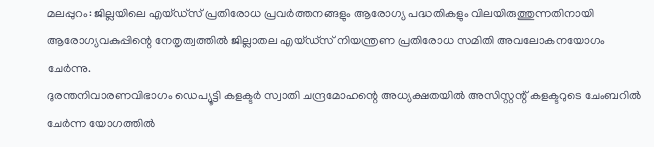മലപ്പുറം: ജില്ലയിലെ എയ്ഡ്സ് പ്രതിരോധ പ്രവർത്തനങ്ങളും ആരോഗ്യ പദ്ധതികളും വിലയിരുത്തുന്നതിനായി ആരോഗ്യവകുപ്പിന്റെ നേതൃത്വത്തിൽ ജില്ലാതല എയ്ഡ്സ് നിയന്ത്രണ പ്രതിരോധ സമിതി അവലോകനയോഗം ചേർന്നു.
ദുരന്തനിവാരണവിഭാഗം ഡെപ്യൂട്ടി കളക്ടർ സ്വാതി ചന്ദ്രമോഹന്റെ അധ്യക്ഷതയിൽ അസിസ്റ്റന്റ് കളക്ടറുടെ ചേംബറിൽ ചേർന്ന യോഗത്തിൽ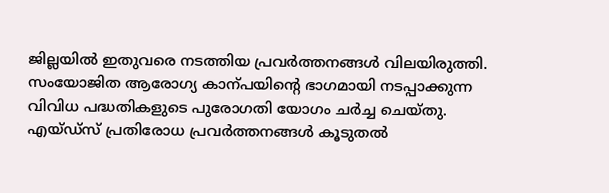ജില്ലയിൽ ഇതുവരെ നടത്തിയ പ്രവർത്തനങ്ങൾ വിലയിരുത്തി. സംയോജിത ആരോഗ്യ കാന്പയിന്റെ ഭാഗമായി നടപ്പാക്കുന്ന വിവിധ പദ്ധതികളുടെ പുരോഗതി യോഗം ചർച്ച ചെയ്തു.
എയ്ഡ്സ് പ്രതിരോധ പ്രവർത്തനങ്ങൾ കൂടുതൽ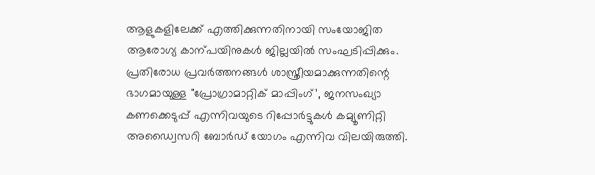ആളുകളിലേക്ക് എത്തിക്കുന്നതിനായി സംയോജിത ആരോഗ്യ കാന്പയിനുകൾ ജില്ലയിൽ സംഘടിപ്പിക്കും. പ്രതിരോധ പ്രവർത്തനങ്ങൾ ശാസ്ത്രീയമാക്കുന്നതിന്റെ ഭാഗമായുള്ള "പ്രോഗ്രാമാറ്റിക് മാപ്പിംഗ്’, ജനസംഖ്യാ കണക്കെടുപ്പ് എന്നിവയുടെ റിപ്പോർട്ടുകൾ കമ്യൂണിറ്റി അഡ്വൈസറി ബോർഡ് യോഗം എന്നിവ വിലയിരുത്തി.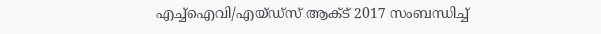എച്ച്ഐവി/എയ്ഡ്സ് ആക്ട് 2017 സംബന്ധിച്ച്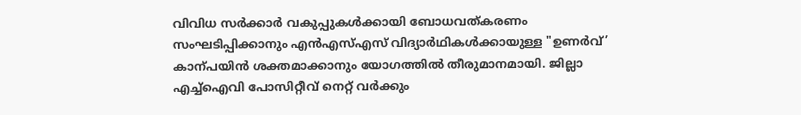വിവിധ സർക്കാർ വകുപ്പുകൾക്കായി ബോധവത്കരണം സംഘടിപ്പിക്കാനും എൻഎസ്എസ് വിദ്യാർഥികൾക്കായുള്ള "ഉണർവ്’ കാന്പയിൻ ശക്തമാക്കാനും യോഗത്തിൽ തീരുമാനമായി. ജില്ലാ എച്ച്ഐവി പോസിറ്റീവ് നെറ്റ് വർക്കും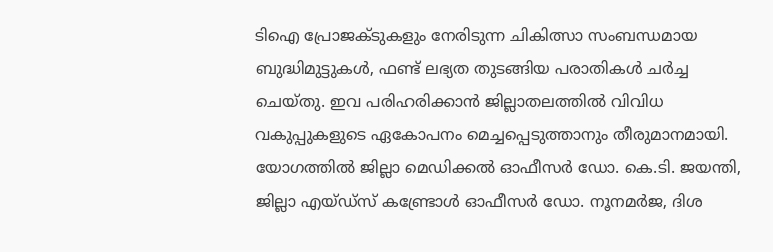ടിഐ പ്രോജക്ടുകളും നേരിടുന്ന ചികിത്സാ സംബന്ധമായ ബുദ്ധിമുട്ടുകൾ, ഫണ്ട് ലഭ്യത തുടങ്ങിയ പരാതികൾ ചർച്ച ചെയ്തു. ഇവ പരിഹരിക്കാൻ ജില്ലാതലത്തിൽ വിവിധ വകുപ്പുകളുടെ ഏകോപനം മെച്ചപ്പെടുത്താനും തീരുമാനമായി.
യോഗത്തിൽ ജില്ലാ മെഡിക്കൽ ഓഫീസർ ഡോ. കെ.ടി. ജയന്തി, ജില്ലാ എയ്ഡ്സ് കണ്ട്രോൾ ഓഫീസർ ഡോ. നൂനമർജ, ദിശ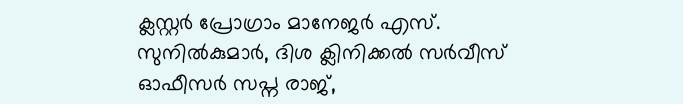ക്ലസ്റ്റർ പ്രോഗ്രാം മാനേജർ എസ്. സുനിൽകുമാർ, ദിശ ക്ലിനിക്കൽ സർവീസ് ഓഫീസർ സപ്ന രാജ്,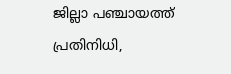ജില്ലാ പഞ്ചായത്ത് പ്രതിനിധി,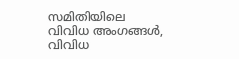സമിതിയിലെ വിവിധ അംഗങ്ങൾ, വിവിധ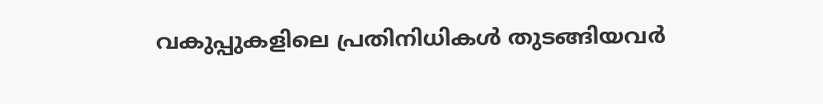വകുപ്പുകളിലെ പ്രതിനിധികൾ തുടങ്ങിയവർ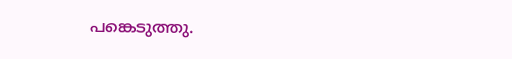പങ്കെടുത്തു.